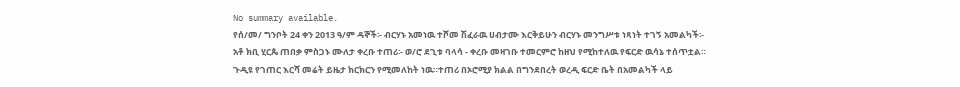No summary available.
የሰ/መ/ ግንቦት 24 ቀን 2013 ዓ/ም ዳኞች፡- ብርሃኑ አመነዉ ተሾመ ሽፈራዉ ሀብታሙ እርቅይሁን ብርሃኑ መንግሥቱ ነጻነት ተገኝ አመልካች፡- አቶ ክቢ ሂርጴ ጠበቃ ምስጋኑ ሙለታ ቀረቡ ተጠሪ፡- ወ/ሮ ደጊቱ ባላሳ - ቀረቡ መዛገቡ ተመርምሮ ከዘህ የሚከተለዉ የፍርድ ዉሳኔ ተሰጥቷል።
ጉዲዩ የገጠር እርሻ መሬት ይዜታ ክርክርን የሚመለከት ነዉ።ተጠሪ በኦሮሚያ ክልል በግንደበረት ወረዲ ፍርድ ቤት በአመልካች ላይ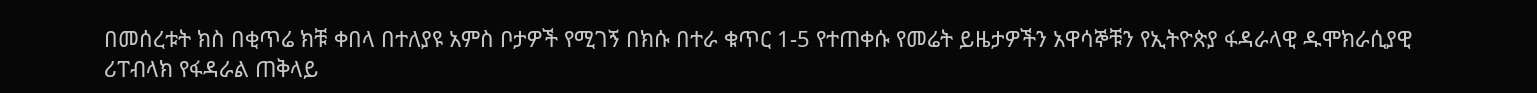በመሰረቱት ክስ በቂጥሬ ክቹ ቀበላ በተለያዩ አምስ ቦታዎች የሚገኝ በክሱ በተራ ቁጥር 1-5 የተጠቀሱ የመሬት ይዜታዎችን አዋሳኞቹን የኢትዮጵያ ፋዳራላዊ ዱሞክራሲያዊ ሪፐብላክ የፋዳራል ጠቅላይ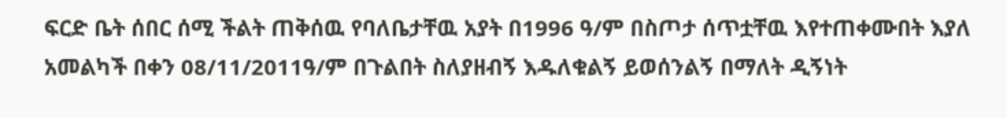ፍርድ ቤት ሰበር ሰሚ ችልት ጠቅሰዉ የባለቤታቸዉ አያት በ1996 ዓ/ም በስጦታ ሰጥቷቸዉ እየተጠቀሙበት እያለ አመልካች በቀን 08/11/2011ዓ/ም በጉልበት ስለያዘብኝ እዱለቁልኝ ይወሰንልኝ በማለት ዲኝነት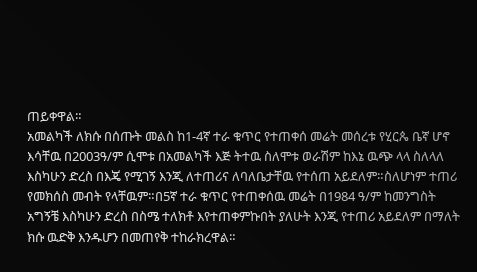ጠይቀዋል።
አመልካች ለክሱ በሰጡት መልስ ከ1-4ኛ ተራ ቁጥር የተጠቀሰ መሬት መሰረቱ የሂርጴ ቤኛ ሆኖ እሳቸዉ በ2003ዓ/ም ሲሞቱ በአመልካች እጅ ትተዉ ስለሞቱ ወራሽም ከእኔ ዉጭ ላላ ስለላለ እስካሁን ድረስ በእጄ የሚገኝ እንጂ ለተጠሪና ለባለቤታቸዉ የተሰጠ አይደለም።ስለሆነም ተጠሪ የመክሰስ መብት የላቸዉም።በ5ኛ ተራ ቁጥር የተጠቀሰዉ መሬት በ1984 ዓ/ም ከመንግስት አግኝቼ እስካሁን ድረስ በስሜ ተለክቶ እየተጠቀምኩበት ያለሁት እንጂ የተጠሪ አይደለም በማለት ክሱ ዉድቅ እንዱሆን በመጠየቅ ተከራክረዋል።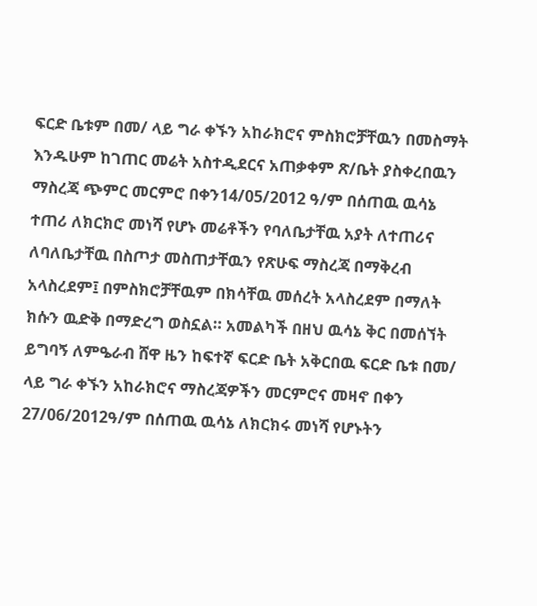ፍርድ ቤቱም በመ/ ላይ ግራ ቀኙን አከራክሮና ምስክሮቻቸዉን በመስማት እንዱሁም ከገጠር መሬት አስተዲደርና አጠቃቀም ጽ/ቤት ያስቀረበዉን ማስረጃ ጭምር መርምሮ በቀን14/05/2012 ዓ/ም በሰጠዉ ዉሳኔ ተጠሪ ለክርክሮ መነሻ የሆኑ መሬቶችን የባለቤታቸዉ አያት ለተጠሪና ለባለቤታቸዉ በስጦታ መስጠታቸዉን የጽሁፍ ማስረጃ በማቅረብ አላስረደም፤ በምስክሮቻቸዉም በክሳቸዉ መሰረት አላስረደም በማለት ክሱን ዉድቅ በማድረግ ወስኗል። አመልካች በዘህ ዉሳኔ ቅር በመሰኘት ይግባኝ ለምዔራብ ሸዋ ዜን ከፍተኛ ፍርድ ቤት አቅርበዉ ፍርድ ቤቱ በመ/ ላይ ግራ ቀኙን አከራክሮና ማስረጃዎችን መርምሮና መዛኖ በቀን 27/06/2012ዓ/ም በሰጠዉ ዉሳኔ ለክርክሩ መነሻ የሆኑትን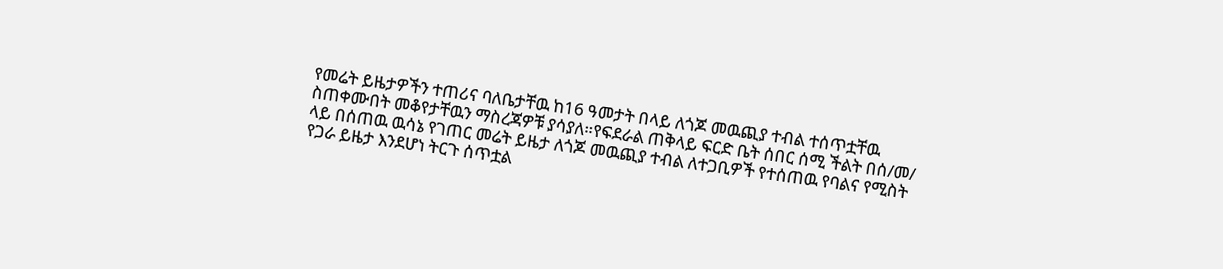የመሬት ይዜታዎችን ተጠሪና ባለቤታቸዉ ከ16 ዓመታት በላይ ለጎጆ መዉጪያ ተብል ተሰጥቷቸዉ ስጠቀሙበት መቆየታቸዉን ማስረጃዎቹ ያሳያለ።የፍደራል ጠቅላይ ፍርድ ቤት ሰበር ሰሚ ችልት በሰ/መ/ ላይ በሰጠዉ ዉሳኔ የገጠር መሬት ይዜታ ለጎጆ መዉጪያ ተብል ለተጋቢዎች የተሰጠዉ የባልና የሚስት የጋራ ይዜታ እንደሆነ ትርጉ ሰጥቷል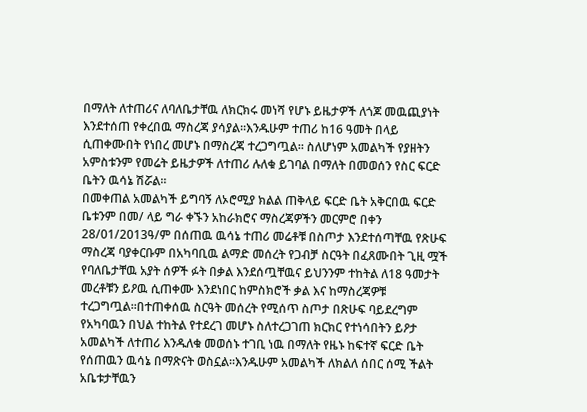በማለት ለተጠሪና ለባለቤታቸዉ ለክርክሩ መነሻ የሆኑ ይዜታዎች ለጎጆ መዉጪያነት እንደተሰጠ የቀረበዉ ማስረጃ ያሳያል።እንዱሁም ተጠሪ ከ16 ዓመት በላይ ሲጠቀሙበት የነበረ መሆኑ በማስረጃ ተረጋግጧል። ስለሆነም አመልካች የያዘትን አምስቱንም የመሬት ይዜታዎች ለተጠሪ ሉለቁ ይገባል በማለት በመወሰን የስር ፍርድ ቤትን ዉሳኔ ሽሯል።
በመቀጠል አመልካች ይግባኝ ለኦሮሚያ ክልል ጠቅላይ ፍርድ ቤት አቅርበዉ ፍርድ ቤቱንም በመ/ ላይ ግራ ቀኙን አከራክሮና ማስረጃዎችን መርምሮ በቀን 28/01/2013ዓ/ም በሰጠዉ ዉሳኔ ተጠሪ መሬቶቹ በስጦታ እንደተሰጣቸዉ የጽሁፍ ማስረጃ ባያቀርቡም በአካባቢዉ ልማድ መሰረት የጋብቻ ስርዓት በፈጸሙበት ጊዚ ሟች የባለቤታቸዉ አያት ሰዎች ፉት በቃል እንደሰጧቸዉና ይህንንም ተከትል ለ18 ዓመታት መረቶቹን ይዖዉ ሲጠቀሙ እንደነበር ከምስክሮች ቃል እና ከማስረጃዎቹ ተረጋግጧል።በተጠቀሰዉ ስርዓት መሰረት የሚሰጥ ስጦታ በጽሁፍ ባይደረግም የአካባዉን በህል ተከትል የተደረገ መሆኑ ስለተረጋገጠ ክርክር የተነሳበትን ይዖታ አመልካች ለተጠሪ እንዱለቁ መወሰኑ ተገቢ ነዉ በማለት የዜኑ ከፍተኛ ፍርድ ቤት የሰጠዉን ዉሳኔ በማጽናት ወስኗል።እንዱሁም አመልካች ለክልለ ሰበር ሰሚ ችልት አቤቱታቸዉን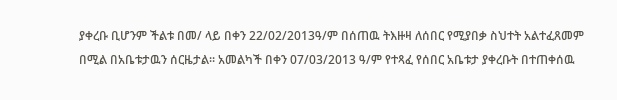ያቀረቡ ቢሆንም ችልቱ በመ/ ላይ በቀን 22/02/2013ዓ/ም በሰጠዉ ትእዙዛ ለሰበር የሚያበቃ ስህተት አልተፈጸመም በሚል በአቤቱታዉን ሰርዜታል። አመልካች በቀን 07/03/2013 ዓ/ም የተጻፈ የሰበር አቤቱታ ያቀረቡት በተጠቀሰዉ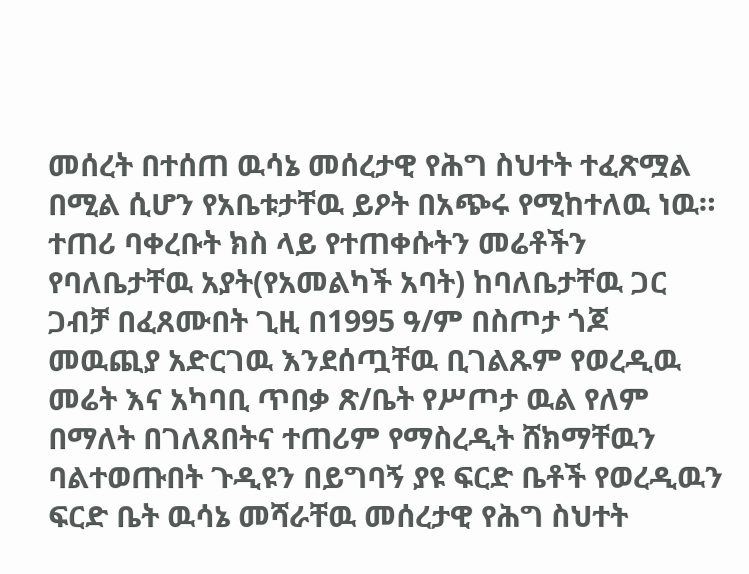መሰረት በተሰጠ ዉሳኔ መሰረታዊ የሕግ ስህተት ተፈጽሟል በሚል ሲሆን የአቤቱታቸዉ ይዖት በአጭሩ የሚከተለዉ ነዉ።
ተጠሪ ባቀረቡት ክስ ላይ የተጠቀሱትን መሬቶችን የባለቤታቸዉ አያት(የአመልካች አባት) ከባለቤታቸዉ ጋር ጋብቻ በፈጸሙበት ጊዚ በ1995 ዓ/ም በስጦታ ጎጆ መዉጪያ አድርገዉ እንደሰጧቸዉ ቢገልጹም የወረዲዉ መሬት እና አካባቢ ጥበቃ ጽ/ቤት የሥጦታ ዉል የለም በማለት በገለጸበትና ተጠሪም የማስረዲት ሸክማቸዉን ባልተወጡበት ጉዲዩን በይግባኝ ያዩ ፍርድ ቤቶች የወረዲዉን ፍርድ ቤት ዉሳኔ መሻራቸዉ መሰረታዊ የሕግ ስህተት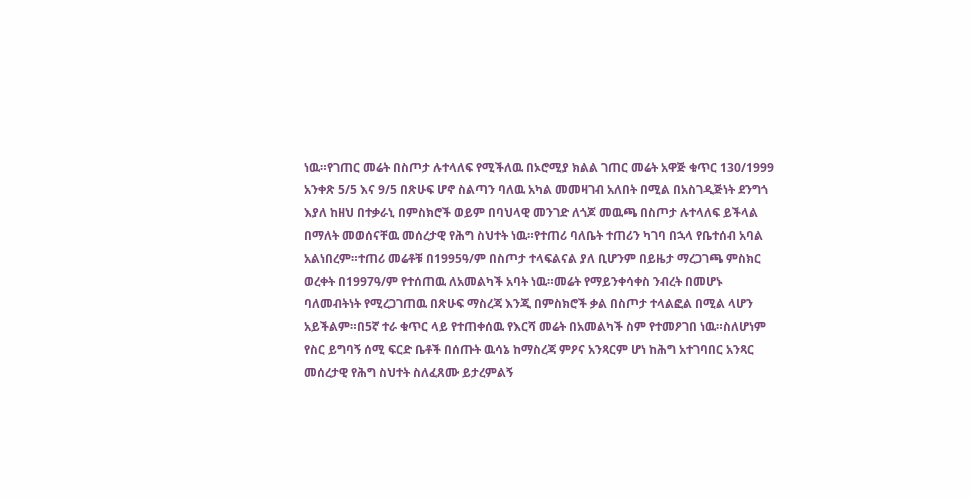ነዉ።የገጠር መሬት በስጦታ ሉተላለፍ የሚችለዉ በኦሮሚያ ክልል ገጠር መሬት አዋጅ ቁጥር 130/1999 አንቀጽ 5/5 እና 9/5 በጽሁፍ ሆኖ ስልጣን ባለዉ አካል መመዛገብ አለበት በሚል በአስገዲጅነት ደንግጎ እያለ ከዘህ በተቃራኒ በምስክሮች ወይም በባህላዊ መንገድ ለጎጆ መዉጫ በስጦታ ሉተላለፍ ይችላል በማለት መወሰናቸዉ መሰረታዊ የሕግ ስህተት ነዉ።የተጠሪ ባለቤት ተጠሪን ካገባ በኋላ የቤተሰብ አባል አልነበረም።ተጠሪ መሬቶቹ በ1995ዓ/ም በስጦታ ተላፍልናል ያለ ቢሆንም በይዜታ ማረጋገጫ ምስክር ወረቀት በ1997ዓ/ም የተሰጠዉ ለአመልካች አባት ነዉ።መሬት የማይንቀሳቀስ ንብረት በመሆኑ ባለመብትነት የሚረጋገጠዉ በጽሁፍ ማስረጃ እንጂ በምስክሮች ቃል በስጦታ ተላልፎል በሚል ላሆን አይችልም።በ5ኛ ተራ ቁጥር ላይ የተጠቀሰዉ የእርሻ መሬት በአመልካች ስም የተመዖገበ ነዉ።ስለሆነም የስር ይግባኝ ሰሚ ፍርድ ቤቶች በሰጡት ዉሳኔ ከማስረጃ ምዖና አንጻርም ሆነ ከሕግ አተገባበር አንጻር መሰረታዊ የሕግ ስህተት ስለፈጸሙ ይታረምልኝ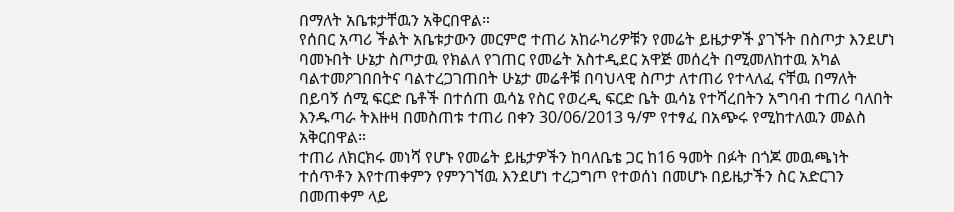በማለት አቤቱታቸዉን አቅርበዋል።
የሰበር አጣሪ ችልት አቤቱታውን መርምሮ ተጠሪ አከራካሪዎቹን የመሬት ይዜታዎች ያገኙት በስጦታ እንደሆነ ባመኑበት ሁኔታ ስጦታዉ የክልለ የገጠር የመሬት አስተዲደር አዋጅ መሰረት በሚመለከተዉ አካል ባልተመዖገበበትና ባልተረጋገጠበት ሁኔታ መሬቶቹ በባህላዊ ስጦታ ለተጠሪ የተላለፈ ናቸዉ በማለት በይባኝ ሰሚ ፍርድ ቤቶች በተሰጠ ዉሳኔ የስር የወረዲ ፍርድ ቤት ዉሳኔ የተሻረበትን አግባብ ተጠሪ ባለበት እንዱጣራ ትእዙዛ በመስጠቱ ተጠሪ በቀን 30/06/2013 ዓ/ም የተፃፈ በአጭሩ የሚከተለዉን መልስ አቅርበዋል።
ተጠሪ ለክርክሩ መነሻ የሆኑ የመሬት ይዜታዎችን ከባለቤቴ ጋር ከ16 ዓመት በፉት በጎጆ መዉጫነት ተሰጥቶን እየተጠቀምን የምንገኘዉ እንደሆነ ተረጋግጦ የተወሰነ በመሆኑ በይዜታችን ስር አድርገን በመጠቀም ላይ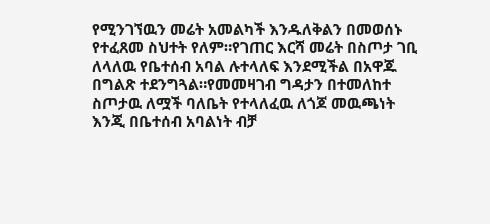የሚንገኘዉን መሬት አመልካች እንዱለቅልን በመወሰኑ የተፈጸመ ስህተት የለም።የገጠር እርሻ መሬት በስጦታ ገቢ ለላለዉ የቤተሰብ አባል ሉተላለፍ እንደሚችል በአዋጁ በግልጽ ተደንግጓል።የመመዛገብ ግዳታን በተመለከተ ስጦታዉ ለሟች ባለቤት የተላለፈዉ ለጎጆ መዉጫነት እንጂ በቤተሰብ አባልነት ብቻ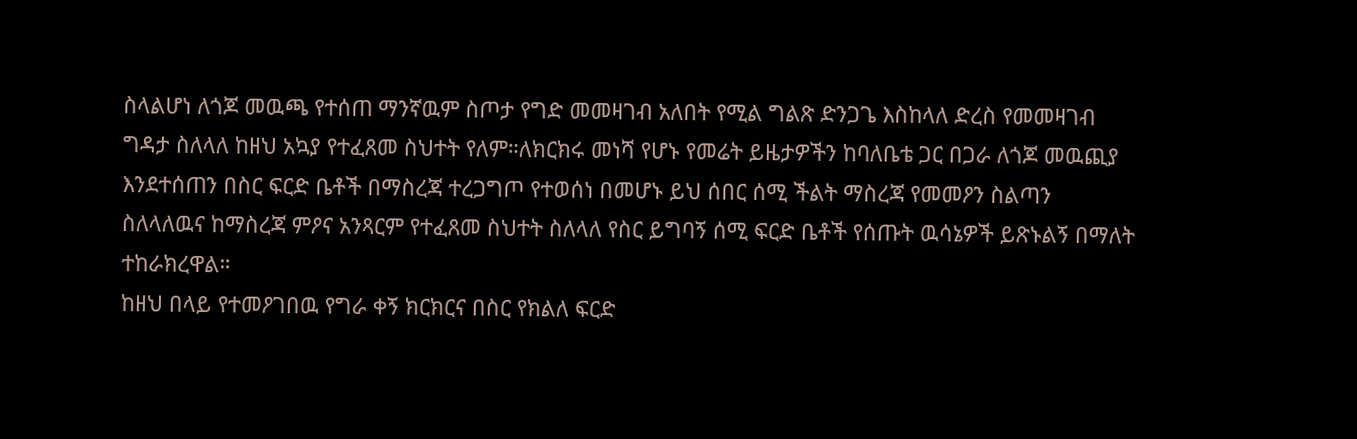ስላልሆነ ለጎጆ መዉጫ የተሰጠ ማንኛዉም ስጦታ የግድ መመዛገብ አለበት የሚል ግልጽ ድንጋጌ እስከላለ ድረስ የመመዛገብ ግዳታ ስለላለ ከዘህ አኳያ የተፈጸመ ስህተት የለም።ለክርክሩ መነሻ የሆኑ የመሬት ይዜታዎችን ከባለቤቴ ጋር በጋራ ለጎጆ መዉጪያ እንደተሰጠን በስር ፍርድ ቤቶች በማስረጃ ተረጋግጦ የተወሰነ በመሆኑ ይህ ሰበር ሰሚ ችልት ማስረጃ የመመዖን ስልጣን ስለላለዉና ከማስረጃ ምዖና አንጻርም የተፈጸመ ስህተት ስለላለ የስር ይግባኝ ሰሚ ፍርድ ቤቶች የሰጡት ዉሳኔዎች ይጽኑልኝ በማለት ተከራክረዋል።
ከዘህ በላይ የተመዖገበዉ የግራ ቀኝ ክርክርና በስር የክልለ ፍርድ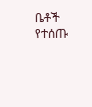ቤቶች የተሰጡ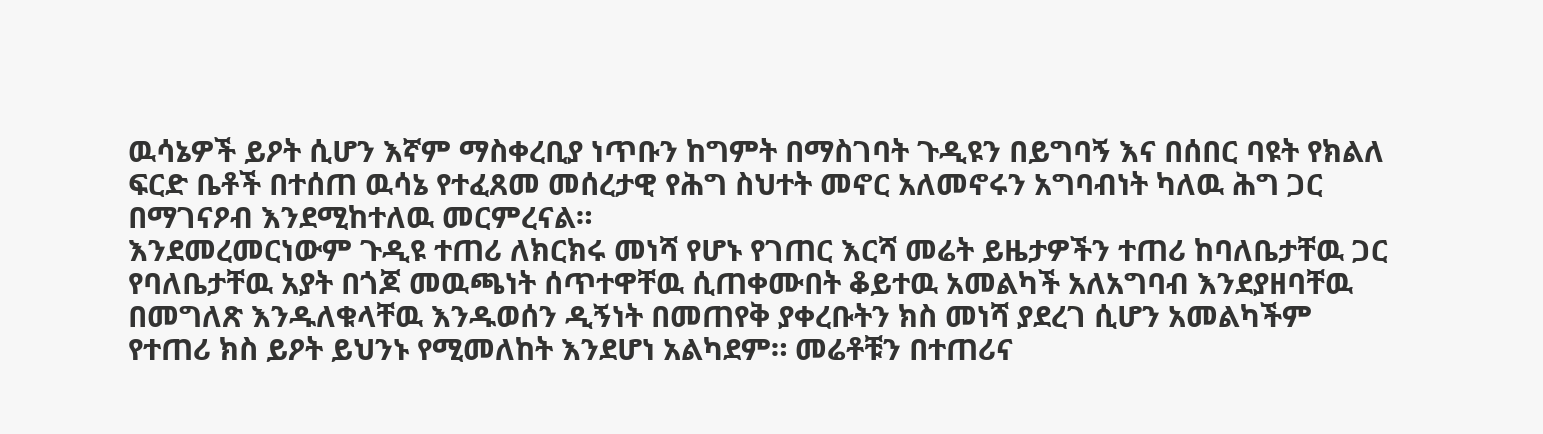ዉሳኔዎች ይዖት ሲሆን እኛም ማስቀረቢያ ነጥቡን ከግምት በማስገባት ጉዲዩን በይግባኝ እና በሰበር ባዩት የክልለ ፍርድ ቤቶች በተሰጠ ዉሳኔ የተፈጸመ መሰረታዊ የሕግ ስህተት መኖር አለመኖሩን አግባብነት ካለዉ ሕግ ጋር በማገናዖብ እንደሚከተለዉ መርምረናል።
እንደመረመርነውም ጉዲዩ ተጠሪ ለክርክሩ መነሻ የሆኑ የገጠር እርሻ መሬት ይዜታዎችን ተጠሪ ከባለቤታቸዉ ጋር የባለቤታቸዉ አያት በጎጆ መዉጫነት ሰጥተዋቸዉ ሲጠቀሙበት ቆይተዉ አመልካች አለአግባብ እንደያዘባቸዉ በመግለጽ እንዱለቁላቸዉ እንዱወሰን ዲኝነት በመጠየቅ ያቀረቡትን ክስ መነሻ ያደረገ ሲሆን አመልካችም የተጠሪ ክስ ይዖት ይህንኑ የሚመለከት እንደሆነ አልካደም። መሬቶቹን በተጠሪና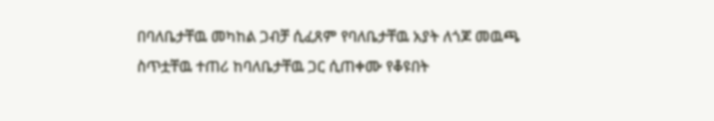በባለቤታቸዉ መካከል ጋብቻ ሲፈጸም የባለቤታቸዉ አያት ለጎጆ መዉጫ ስጥቷቸዉ ተጠሪ ከባለቤታቸዉ ጋር ሲጠቀሙ የቆዩበት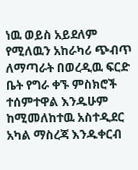ነዉ ወይስ አይደለም የሚለዉን አከራካሪ ጭብጥ ለማጣራት በወረዲዉ ፍርድ ቤት የግራ ቀኙ ምስክሮች ተሰምተዋል እንዱሁም ከሚመለከተዉ አስተዲደር አካል ማስረጃ እንዱቀርብ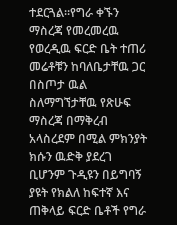ተደርጓል።የግራ ቀኙን ማስረጃ የመረመረዉ የወረዲዉ ፍርድ ቤት ተጠሪ መሬቶቹን ከባለቤታቸዉ ጋር በስጦታ ዉል ስለማግኘታቸዉ የጽሁፍ ማስረጃ በማቅረብ አላስረደም በሚል ምክንያት ክሱን ዉድቅ ያደረገ ቢሆንም ጉዲዩን በይግባኝ ያዩት የክልለ ከፍተኛ እና ጠቅላይ ፍርድ ቤቶች የግራ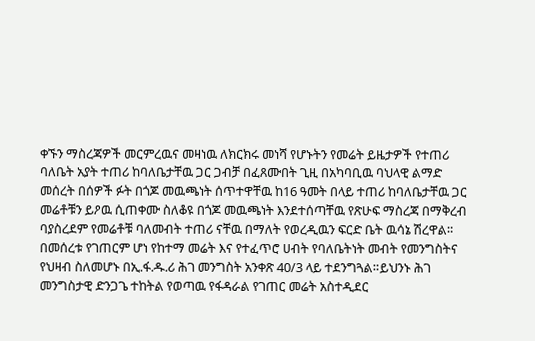ቀኙን ማስረጃዎች መርምረዉና መዛነዉ ለክርክሩ መነሻ የሆኑትን የመሬት ይዜታዎች የተጠሪ ባለቤት አያት ተጠሪ ከባለቤታቸዉ ጋር ጋብቻ በፈጸሙበት ጊዚ በአካባቢዉ ባህላዊ ልማድ መሰረት በሰዎች ፉት በጎጆ መዉጫነት ሰጥተዋቸዉ ከ16 ዓመት በላይ ተጠሪ ከባለቤታቸዉ ጋር መሬቶቹን ይዖዉ ሲጠቀሙ ስለቆዩ በጎጆ መዉጫነት እንደተሰጣቸዉ የጽሁፍ ማስረጃ በማቅረብ ባያስረደም የመሬቶቹ ባለመብት ተጠሪ ናቸዉ በማለት የወረዲዉን ፍርድ ቤት ዉሳኔ ሽረዋል።
በመሰረቱ የገጠርም ሆነ የከተማ መሬት እና የተፈጥሮ ሀብት የባለቤትነት መብት የመንግስትና የህዛብ ስለመሆኑ በኢ.ፋ.ዱ.ሪ ሕገ መንግስት አንቀጽ 40/3 ላይ ተደንግጓል።ይህንኑ ሕገ መንግስታዊ ድንጋጌ ተከትል የወጣዉ የፋዳራል የገጠር መሬት አስተዲደር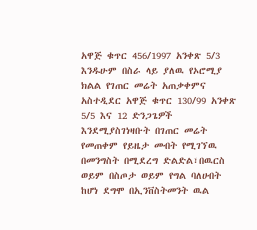አዋጅ ቁጥር 456/1997 አንቀጽ 5/3 እንዱሁም በስራ ላይ ያለዉ የኦሮሚያ ክልል የገጠር መሬት አጠቃቀምና አስተዲደር አዋጅ ቁጥር 130/99 አንቀጽ 5/5 እና 12 ድንጋጌዎች እንደሚያስገነዛቡት በገጠር መሬት የመጠቀም የይዜታ መብት የሚገኘዉ በመንግስት በሚደረግ ድልድል፣በዉርስ ወይም በስጦታ ወይም የግል ባለሀብት ከሆነ ደግሞ በኢንቨስትመንት ዉል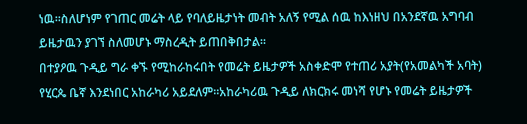ነዉ።ስለሆነም የገጠር መሬት ላይ የባለይዜታነት መብት አለኝ የሚል ሰዉ ከእነዘህ በአንደኛዉ አግባብ ይዜታዉን ያገኘ ስለመሆኑ ማስረዲት ይጠበቅበታል።
በተያዖዉ ጉዲይ ግራ ቀኙ የሚከራከሩበት የመሬት ይዜታዎች አስቀድሞ የተጠሪ አያት(የአመልካች አባት) የሂርጴ ቤኛ እንደነበር አከራካሪ አይደለም።አከራካሪዉ ጉዲይ ለክርክሩ መነሻ የሆኑ የመሬት ይዜታዎች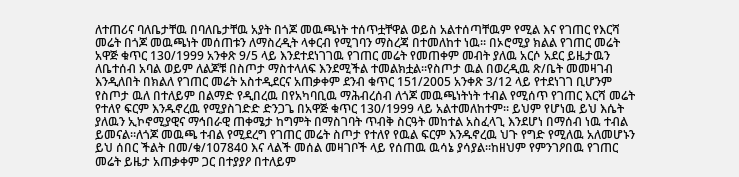ለተጠሪና ባለቤታቸዉ በባለቤታቸዉ አያት በጎጆ መዉጫነት ተሰጥቷቸዋል ወይስ አልተሰጣቸዉም የሚል እና የገጠር የእርሻ መሬት በጎጆ መዉጫነት መሰጠቱን ለማስረዲት ላቀርብ የሚገባን ማስረጃ በተመለከተ ነዉ። በኦሮሚያ ክልል የገጠር መሬት አዋጅ ቁጥር 130/1999 አንቀጽ 9/5 ላይ እንደተደነገገዉ የገጠር መሬት የመጠቀም መብት ያለዉ አርሶ አደር ይዜታዉን ለቤተሰብ አባል ወይም ለልጆቹ በስጦታ ማስተላለፍ እንደሚችል ተመልክቷል።የስጦታ ዉል በወረዲዉ ጽ/ቤት መመዛገብ እንዲለበት በክልለ የገጠር መሬት አስተዲደርና አጠቃቀም ደንብ ቁጥር 151/2005 አንቀጽ 3/12 ላይ የተደነገገ ቢሆንም የስጦታ ዉለ በተለይም በልማድ የዲበረዉ በየአካባቢዉ ማሕብረሰብ ለጎጆ መዉጫነትነት ተብል የሚሰጥ የገጠር እርሻ መሬት የተለየ ፍርም እንዱኖረዉ የሚያስገድድ ድንጋጌ በአዋጅ ቁጥር 130/1999 ላይ አልተመለከተም። ይህም የሆነዉ ይህ እሴት ያለዉን ኢኮኖሚያዊና ማኅበራዊ ጠቀሜታ ከግምት በማስገባት ጥብቅ ስርዓት መከተል አስፈላጊ እንደሆነ በማሰብ ነዉ ተብል ይመናል።ለጎጆ መዉጫ ተብል የሚደረግ የገጠር መሬት ስጦታ የተለየ የዉል ፍርም እንዱኖረዉ ህጉ የግድ የሚለዉ አለመሆኑን ይህ ሰበር ችልት በመ/ቁ/107840 እና ላልች መሰል መዛገቦች ላይ የሰጠዉ ዉሳኔ ያሳያል።ከዘህም የምንገዖበዉ የገጠር መሬት ይዜታ አጠቃቀም ጋር በተያያዖ በተለይም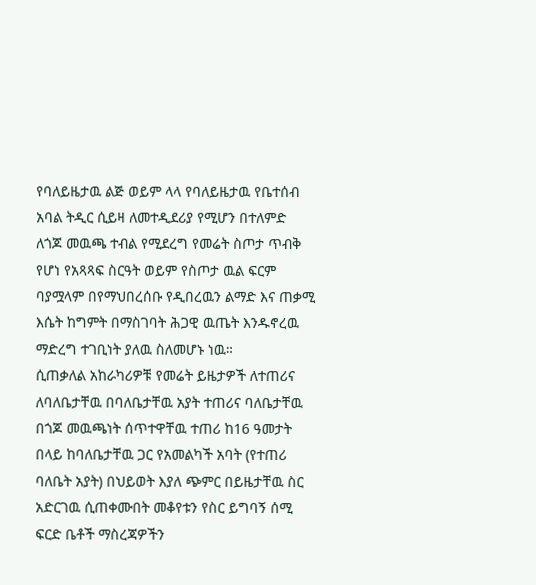የባለይዜታዉ ልጅ ወይም ላላ የባለይዜታዉ የቤተሰብ አባል ትዲር ሲይዛ ለመተዲደሪያ የሚሆን በተለምድ ለጎጆ መዉጫ ተብል የሚደረግ የመሬት ስጦታ ጥብቅ የሆነ የአጻጻፍ ስርዓት ወይም የስጦታ ዉል ፍርም ባያሟላም በየማህበረሰቡ የዲበረዉን ልማድ እና ጠቃሚ እሴት ከግምት በማስገባት ሕጋዊ ዉጤት እንዱኖረዉ ማድረግ ተገቢነት ያለዉ ስለመሆኑ ነዉ።
ሲጠቃለል አከራካሪዎቹ የመሬት ይዜታዎች ለተጠሪና ለባለቤታቸዉ በባለቤታቸዉ አያት ተጠሪና ባለቤታቸዉ በጎጆ መዉጫነት ሰጥተዋቸዉ ተጠሪ ከ16 ዓመታት በላይ ከባለቤታቸዉ ጋር የአመልካች አባት (የተጠሪ ባለቤት አያት) በህይወት እያለ ጭምር በይዜታቸዉ ስር አድርገዉ ሲጠቀሙበት መቆየቱን የስር ይግባኝ ሰሚ ፍርድ ቤቶች ማስረጃዎችን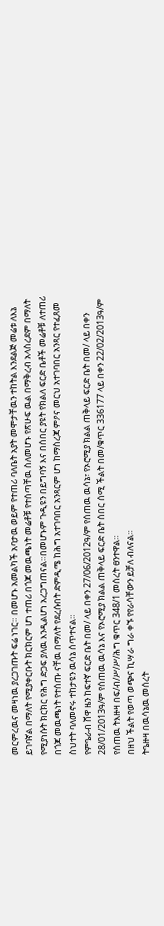መርምረዉና መዛነዉ ያረጋገጡት ፍሬ ነገር። በመሆኑ አመልካች አባታዉ ወይም የተጠሪ ባለቤት አያት መሞታቸዉን ተከትል እንደልጅ መሬቱ ለእኔ ይገባኛል በማለት የሚያቀርቡት ክርክርም ሆነ ተጠሪ በጎጆ መዉጫነት መሬቶቹ የተሰጣቸዉ ስለመሆኑ የጽሁፍ ዉል በማቅረብ አላስረደም በማለት የሚያነሱት ክርክር የሕግ ድጋፍ ያለዉ እንዲልሆነ አረጋግጠናል።በመሆኑም ጉዲዩን በይግባኝ እና በሰበር ያዩት የክልለ ፍርድ ቤቶች መሬቶቹ ለተጠሪ በጎጆ መዉጫነት የተሰጡ ናቸዉ በማለት የደረሱበት ድምዲሜ ከሕግ አተገባበር አንጻርም ሆነ ከማስረጃ ምዖና መርህ አተገባበር አንጻር የተፈጸመ ስህተት ባለመኖሩ ተከታዩን ዉሳኔ ሰጥተናል።
የምዔራብ ሸዋ ዜን ከፍተኛ ፍርድ ቤት በመ/ ላይ በቀን 27/06/2012ዓ/ም የሰጠዉ ዉሳኔ፣ የኦሮሚያ ክልል ጠቅላይ ፍርድ ቤት በመ/ ላይ በቀን 28/01/2013ዓ/ም የሰጠዉ ዉሳኔ እና የኦሮሚያ ክልል ጠቅላይ ፍርድ ቤት ሰበር ሰሚ ችልት በመ/ቁጥር 336177 ላይ በቀን 22/02/2013ዓ/ም የሰጠዉ ትእዙዛ በፍ/ብ/ሥ/ሥ/ሕግ ቁጥር 348/1 መሰረት ፀንተዋል።
በዘህ ችልት የወጣ ወጭና ኪሣራ ግራ ቀኙ የየራሳቸውን ይቻለ ብለናል።
ትዔዙዛ በዉሳኔዉ መሰረት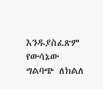እንዱያስፈጽም የውሳኔው ግልባጭ ለክልለ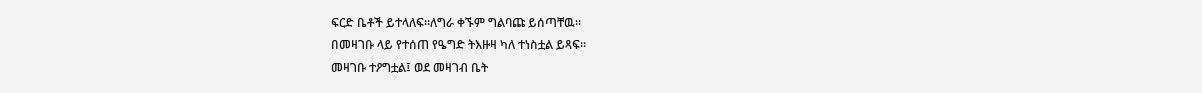ፍርድ ቤቶች ይተላለፍ።ለግራ ቀኙም ግልባጩ ይሰጣቸዉ።
በመዛገቡ ላይ የተሰጠ የዔግድ ትእዙዛ ካለ ተነስቷል ይጻፍ።
መዛገቡ ተዖግቷል፤ ወደ መዛገብ ቤት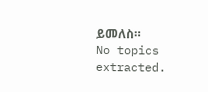ይመለስ።
No topics extracted.